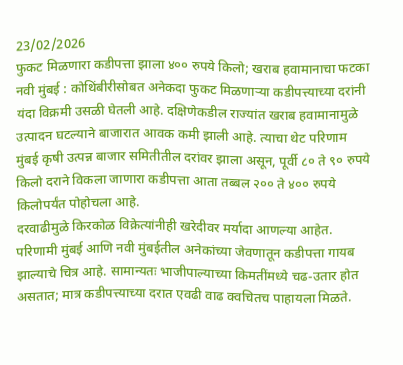23/02/2026
फुकट मिळणारा कडीपत्ता झाला ४०० रुपये किलो; खराब हवामानाचा फटका
नवी मुंबई : कोथिंबीरीसोबत अनेकदा फुकट मिळणाऱ्या कडीपत्त्याच्या दरांनी यंदा विक्रमी उसळी घेतली आहे. दक्षिणेकडील राज्यांत खराब हवामानामुळे उत्पादन घटल्याने बाजारात आवक कमी झाली आहे. त्याचा थेट परिणाम मुंबई कृषी उत्पन्न बाजार समितीतील दरांवर झाला असून, पूर्वी ८० ते ९० रुपये किलो दराने विकला जाणारा कडीपत्ता आता तब्बल २०० ते ४०० रुपये किलोपर्यंत पोहोचला आहे.
दरवाढीमुळे किरकोळ विक्रेत्यांनीही खरेदीवर मर्यादा आणल्या आहेत. परिणामी मुंबई आणि नवी मुंबईतील अनेकांच्या जेवणातून कडीपत्ता गायब झाल्याचे चित्र आहे. सामान्यतः भाजीपाल्याच्या किमतींमध्ये चढ-उतार होत असतात; मात्र कडीपत्त्याच्या दरात एवढी वाढ क्वचितच पाहायला मिळते.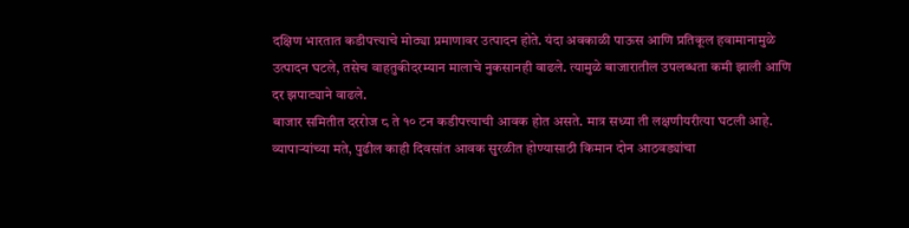दक्षिण भारतात कडीपत्त्याचे मोठ्या प्रमाणावर उत्पादन होते. यंदा अवकाळी पाऊस आणि प्रतिकूल हवामानामुळे उत्पादन घटले, तसेच वाहतुकीदरम्यान मालाचे नुकसानही वाढले. त्यामुळे बाजारातील उपलब्धता कमी झाली आणि दर झपाट्याने वाढले.
बाजार समितीत दररोज ८ ते १० टन कडीपत्त्याची आवक होत असते. मात्र सध्या ती लक्षणीयरीत्या घटली आहे. व्यापाऱ्यांच्या मते, पुढील काही दिवसांत आवक सुरळीत होण्यासाठी किमान दोन आठवड्यांचा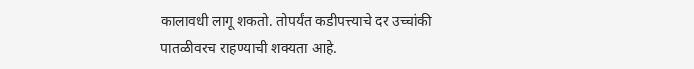कालावधी लागू शकतो. तोपर्यंत कडीपत्त्याचे दर उच्चांकी पातळीवरच राहण्याची शक्यता आहे.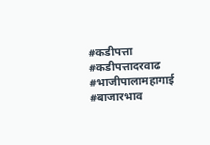#कडीपत्ता #कडीपत्तादरवाढ #भाजीपालामहागाई #बाजारभाव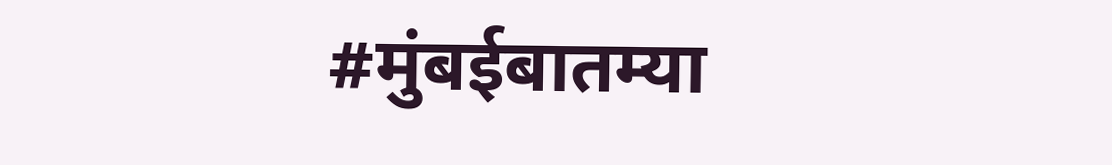#मुंबईबातम्या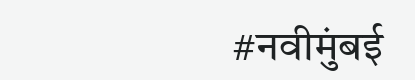#नवीमुंबई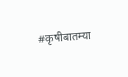#कृषीबातम्या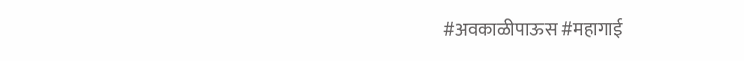#अवकाळीपाऊस #महागाई